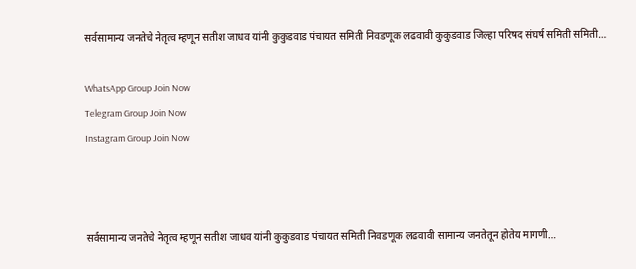सर्वसामान्य जनतेचे नेतृत्व म्हणून सतीश जाधव यांनी कुकुडवाड पंचायत समिती निवडणूक लढवावी कुकुडवाड जिल्हा परिषद संघर्ष समिती समिती…

WhatsApp Group Join Now
Telegram Group Join Now
Instagram Group Join Now



सर्वसामान्य जनतेचे नेतृत्व म्हणून सतीश जाधव यांनी कुकुडवाड पंचायत समिती निवडणूक लढवावी सामान्य जनतेतून होतेय मागणी…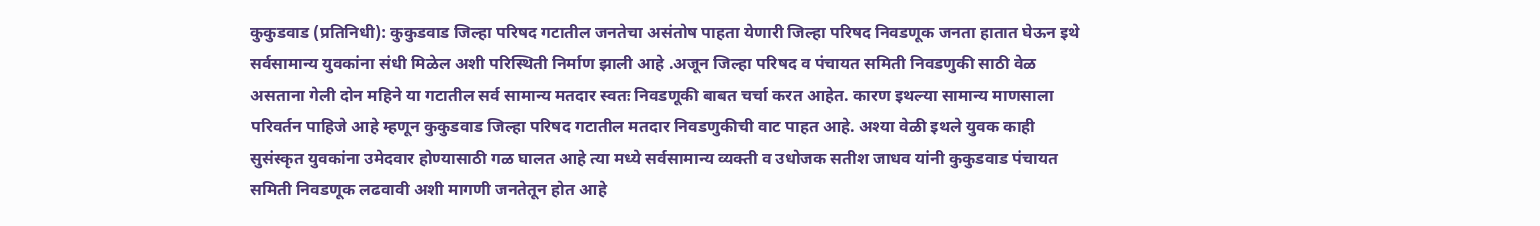कुकुडवाड (प्रतिनिधी): कुकुडवाड जिल्हा परिषद गटातील जनतेचा असंतोष पाहता येणारी जिल्हा परिषद निवडणूक जनता हातात घेऊन इथे सर्वसामान्य युवकांना संधी मिळेल अशी परिस्थिती निर्माण झाली आहे .अजून जिल्हा परिषद व पंचायत समिती निवडणुकी साठी वेळ असताना गेली दोन महिने या गटातील सर्व सामान्य मतदार स्वतः निवडणूकी बाबत चर्चा करत आहेत. कारण इथल्या सामान्य माणसाला परिवर्तन पाहिजे आहे म्हणून कुकुडवाड जिल्हा परिषद गटातील मतदार निवडणुकीची वाट पाहत आहे. अश्या वेळी इथले युवक काही सुसंस्कृत युवकांना उमेदवार होण्यासाठी गळ घालत आहे त्या मध्ये सर्वसामान्य व्यक्ती व उधोजक सतीश जाधव यांनी कुकुडवाड पंचायत समिती निवडणूक लढवावी अशी मागणी जनतेतून होत आहे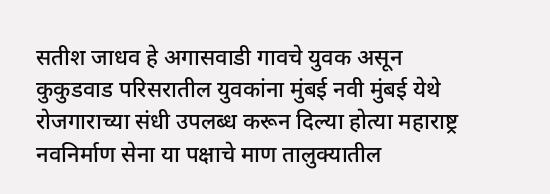सतीश जाधव हे अगासवाडी गावचे युवक असून कुकुडवाड परिसरातील युवकांना मुंबई नवी मुंबई येथे रोजगाराच्या संधी उपलब्ध करून दिल्या होत्या महाराष्ट्र नवनिर्माण सेना या पक्षाचे माण तालुक्यातील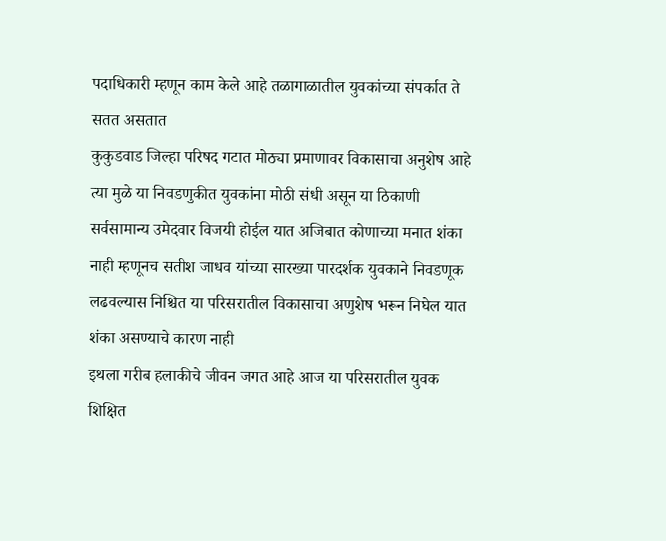पदाधिकारी म्हणून काम केले आहे तळागाळातील युवकांच्या संपर्कात ते सतत असतात
कुकुडवाड जिल्हा परिषद गटात मोठ्या प्रमाणावर विकासाचा अनुशेष आहे त्या मुळे या निवडणुकीत युवकांना मोठी संधी असून या ठिकाणी सर्वसामान्य उमेदवार विजयी होईल यात अजिबात कोणाच्या मनात शंका नाही म्हणूनच सतीश जाधव यांच्या सारख्या पारदर्शक युवकाने निवडणूक लढवल्यास निश्चित या परिसरातील विकासाचा अणुशेष भरून निघेल यात शंका असण्याचे कारण नाही
इथला गरीब हलाकीचे जीवन जगत आहे आज या परिसरातील युवक शिक्षित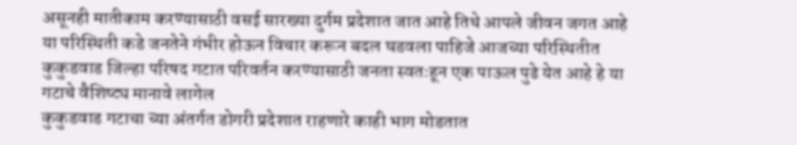असूनही मातीकाम करण्यासाठी वसई सारख्या दुर्गम प्रदेशात जात आहे तिथे आपले जीवन जगत आहे या परिस्थिती कडे जनतेने गंभीर होऊन विचार करून बदल घडवला पाहिजे आजच्या परिस्थितीत कुकुडवाड जिल्हा परिषद गटात परिवर्तन करण्यासाठी जनता स्वतःहून एक पाऊल पुढे येत आहे हे या गटाचे वैशिष्ट्य मानावे लागेल
कुकुडवाड गटाचा च्या अंतर्गत डोगरी प्रदेशात राहणारे काही भाग मोडतात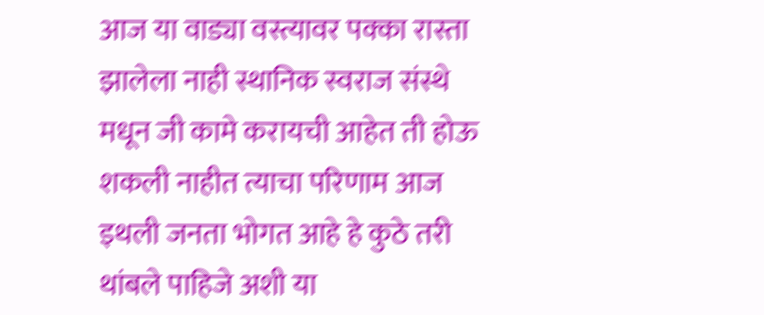आज या वाड्या वस्त्यावर पक्का रास्ता झालेला नाही स्थानिक स्वराज संस्थे मधून जी कामे करायची आहेत ती होऊ शकली नाहीत त्याचा परिणाम आज इथली जनता भोगत आहे हे कुठे तरी थांबले पाहिजे अशी या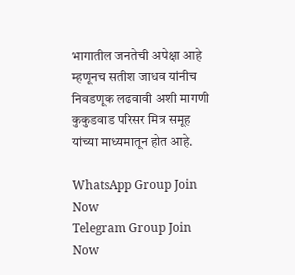भागातील जनतेची अपेक्षा आहे
म्हणूनच सतीश जाधव यांनीच निवडणूक लढवावी अशी मागणी कुकुडवाड परिसर मित्र समूह यांच्या माध्यमातून होत आहे.

WhatsApp Group Join Now
Telegram Group Join Now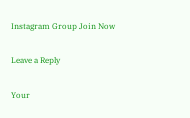Instagram Group Join Now

Leave a Reply

Your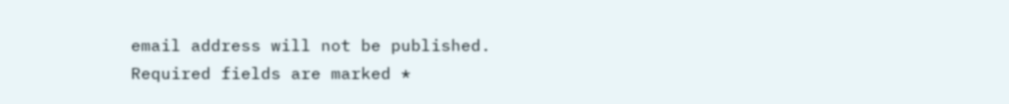email address will not be published. Required fields are marked *